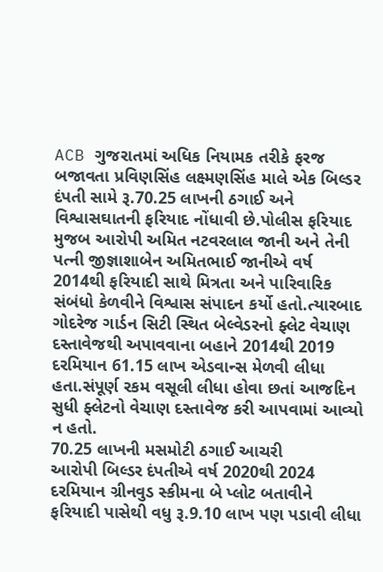ACB ગુજરાતમાં અધિક નિયામક તરીકે ફરજ બજાવતા પ્રવિણસિંહ લક્ષ્મણસિંહ માલે એક બિલ્ડર દંપતી સામે રૂ.70.25 લાખની ઠગાઈ અને વિશ્વાસઘાતની ફરિયાદ નોંધાવી છે.પોલીસ ફરિયાદ મુજબ આરોપી અમિત નટવરલાલ જાની અને તેની પત્ની જીજ્ઞાશાબેન અમિતભાઈ જાનીએ વર્ષ 2014થી ફરિયાદી સાથે મિત્રતા અને પારિવારિક સંબંધો કેળવીને વિશ્વાસ સંપાદન કર્યો હતો.ત્યારબાદ ગોદરેજ ગાર્ડન સિટી સ્થિત બેલ્વેડરનો ફ્લેટ વેચાણ દસ્તાવેજથી અપાવવાના બહાને 2014થી 2019 દરમિયાન 61.15 લાખ એડવાન્સ મેળવી લીધા હતા.સંપૂર્ણ રકમ વસૂલી લીધા હોવા છતાં આજદિન સુધી ફ્લેટનો વેચાણ દસ્તાવેજ કરી આપવામાં આવ્યો ન હતો.
70.25 લાખની મસમોટી ઠગાઈ આચરી
આરોપી બિલ્ડર દંપતીએ વર્ષ 2020થી 2024 દરમિયાન ગ્રીનવુડ સ્કીમના બે પ્લોટ બતાવીને ફરિયાદી પાસેથી વધુ રૂ.9.10 લાખ પણ પડાવી લીધા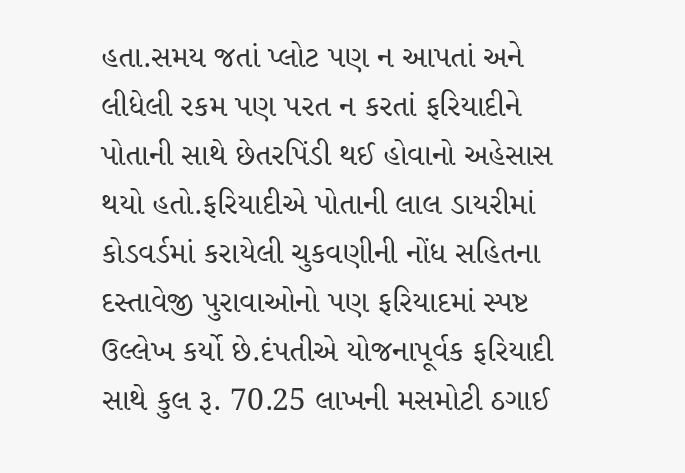હતા.સમય જતાં પ્લોટ પણ ન આપતાં અને લીધેલી રકમ પણ પરત ન કરતાં ફરિયાદીને પોતાની સાથે છેતરપિંડી થઈ હોવાનો અહેસાસ થયો હતો.ફરિયાદીએ પોતાની લાલ ડાયરીમાં કોડવર્ડમાં કરાયેલી ચુકવણીની નોંધ સહિતના દસ્તાવેજી પુરાવાઓનો પણ ફરિયાદમાં સ્પષ્ટ ઉલ્લેખ કર્યો છે.દંપતીએ યોજનાપૂર્વક ફરિયાદી સાથે કુલ રૂ. 70.25 લાખની મસમોટી ઠગાઈ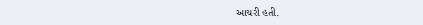આચરી હતી.